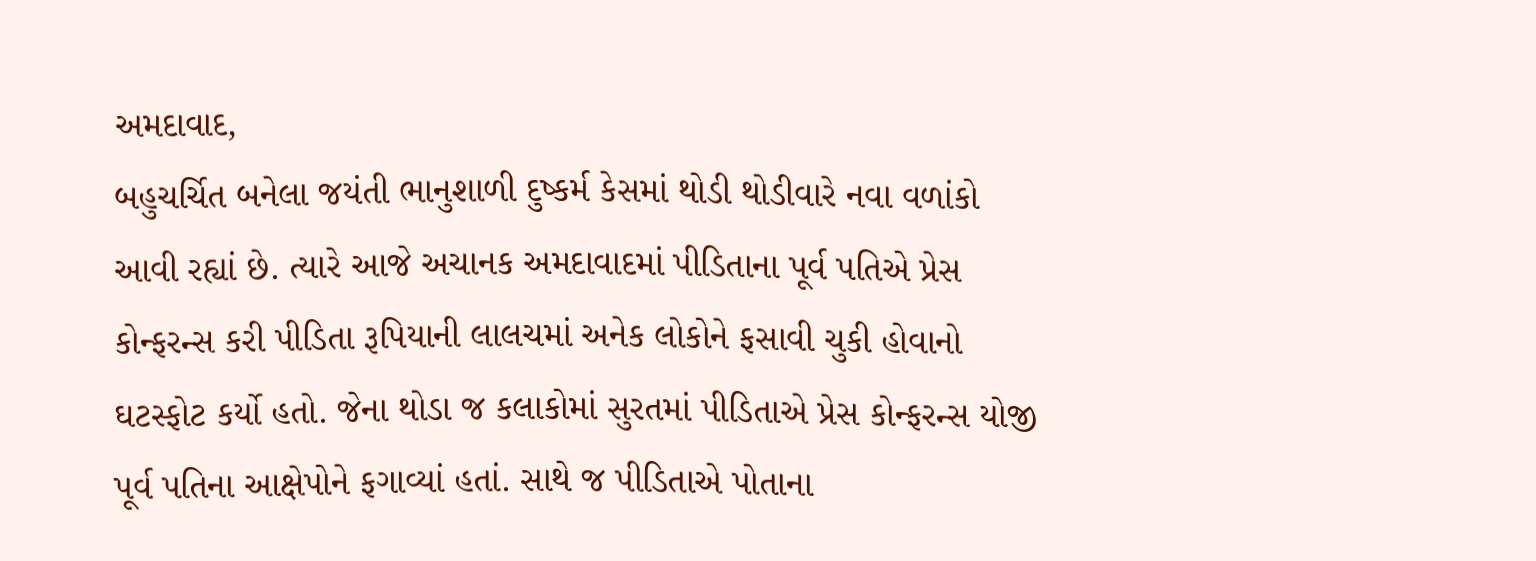અમદાવાદ,
બહુચર્ચિત બનેલા જયંતી ભાનુશાળી દુષ્કર્મ કેસમાં થોડી થોડીવારે નવા વળાંકો આવી રહ્યાં છે. ત્યારે આજે અચાનક અમદાવાદમાં પીડિતાના પૂર્વ પતિએ પ્રેસ કોન્ફરન્સ કરી પીડિતા રૂપિયાની લાલચમાં અનેક લોકોને ફસાવી ચુકી હોવાનો ઘટસ્ફોટ કર્યો હતો. જેના થોડા જ કલાકોમાં સુરતમાં પીડિતાએ પ્રેસ કોન્ફરન્સ યોજી પૂર્વ પતિના આક્ષેપોને ફગાવ્યાં હતાં. સાથે જ પીડિતાએ પોતાના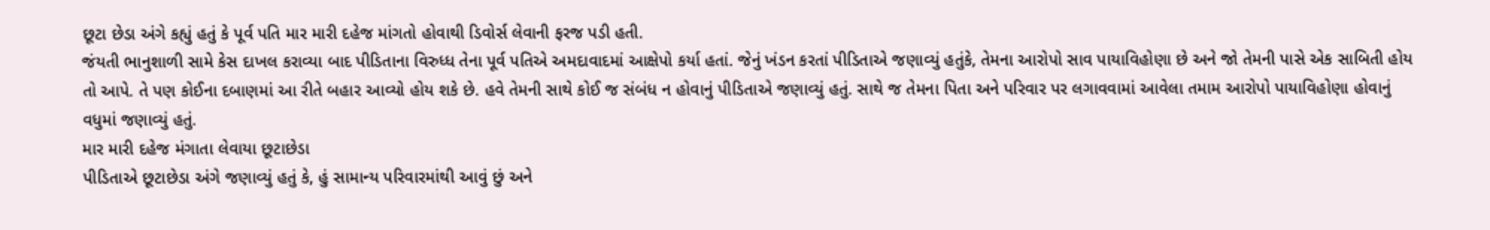છૂટા છેડા અંગે કહ્યું હતું કે પૂર્વ પતિ માર મારી દહેજ માંગતો હોવાથી ડિવોર્સ લેવાની ફરજ પડી હતી.
જંયતી ભાનુશાળી સામે કેસ દાખલ કરાવ્યા બાદ પીડિતાના વિરુધ્ધ તેના પૂર્વ પતિએ અમદાવાદમાં આક્ષેપો કર્યા હતાં. જેનું ખંડન કરતાં પીડિતાએ જણાવ્યું હતુંકે, તેમના આરોપો સાવ પાયાવિહોણા છે અને જો તેમની પાસે એક સાબિતી હોય તો આપે. તે પણ કોઈના દબાણમાં આ રીતે બહાર આવ્યો હોય શકે છે. હવે તેમની સાથે કોઈ જ સંબંધ ન હોવાનું પીડિતાએ જણાવ્યું હતું. સાથે જ તેમના પિતા અને પરિવાર પર લગાવવામાં આવેલા તમામ આરોપો પાયાવિહોણા હોવાનું વધુમાં જણાવ્યું હતું.
માર મારી દહેજ મંગાતા લેવાયા છૂટાછેડા
પીડિતાએ છૂટાછેડા અંગે જણાવ્યું હતું કે, હું સામાન્ય પરિવારમાંથી આવું છું અને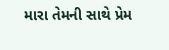મારા તેમની સાથે પ્રેમ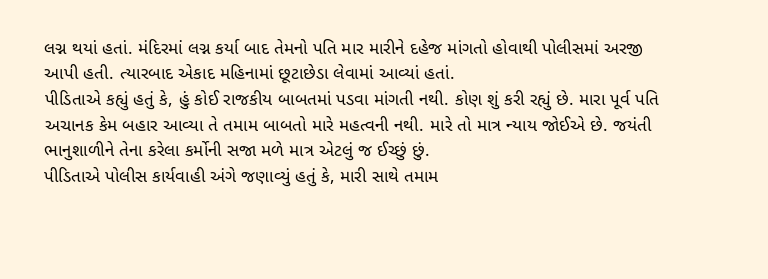લગ્ન થયાં હતાં. મંદિરમાં લગ્ન કર્યા બાદ તેમનો પતિ માર મારીને દહેજ માંગતો હોવાથી પોલીસમાં અરજી આપી હતી. ત્યારબાદ એકાદ મહિનામાં છૂટાછેડા લેવામાં આવ્યાં હતાં.
પીડિતાએ કહ્યું હતું કે, હું કોઈ રાજકીય બાબતમાં પડવા માંગતી નથી. કોણ શું કરી રહ્યું છે. મારા પૂર્વ પતિ અચાનક કેમ બહાર આવ્યા તે તમામ બાબતો મારે મહત્વની નથી. મારે તો માત્ર ન્યાય જોઈએ છે. જયંતી ભાનુશાળીને તેના કરેલા કર્મોની સજા મળે માત્ર એટલું જ ઈચ્છું છું.
પીડિતાએ પોલીસ કાર્યવાહી અંગે જણાવ્યું હતું કે, મારી સાથે તમામ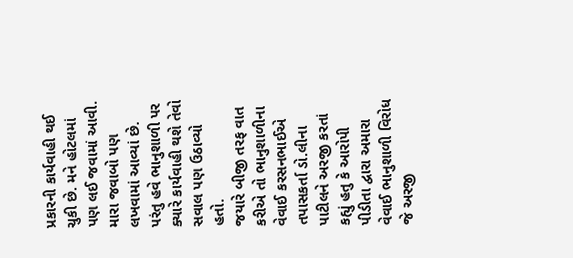પ્રકારની કાર્યવાહી થઈ ચુકી છે. મને હોટલમાં પણ લઈ જવામાં આવી. મારા જવાબો પણ લખવામાં આવ્યાં છે. પરંતુ હવે ભાનુશાળી પર ક્યારે કાર્યવાહી થશે તેવો સવાલ પણ ઉઠાવ્યો હતો.
જયારે બીજી તરફ વાત કરીએ તો ભાનુશાળીના વેવાઈ કરસનભાઈએ તપાસકર્તા ડો.લીના પાટીલને અરજી કરતાં કહ્યું હતુ કે આરોપી પીડીતા દ્વારા અમારા વેવાઈ ભાનુશાળી વિરોધ જે અરજી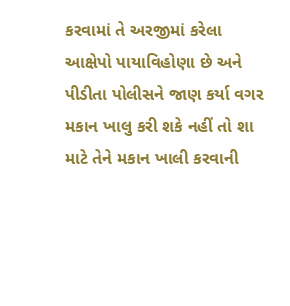કરવામાં તે અરજીમાં કરેલા આક્ષેપો પાયાવિહોણા છે અને પીડીતા પોલીસને જાણ કર્યા વગર મકાન ખાલુ કરી શકે નહીં તો શા માટે તેને મકાન ખાલી કરવાની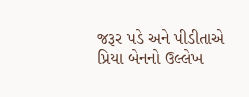જરૂર પડે અને પીડીતાએ પ્રિયા બેનનો ઉલ્લેખ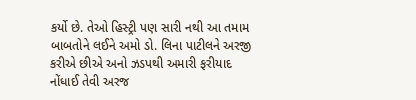કર્યો છે. તેઓ હિસ્ટ્રી પણ સારી નથી આ તમામ બાબતોને લઈને અમો ડો. લિના પાટીલને અરજી કરીએ છીએ અનો ઝડપથી અમારી ફરીયાદ નોંધાઈ તેવી અરજ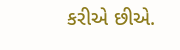કરીએ છીએ.